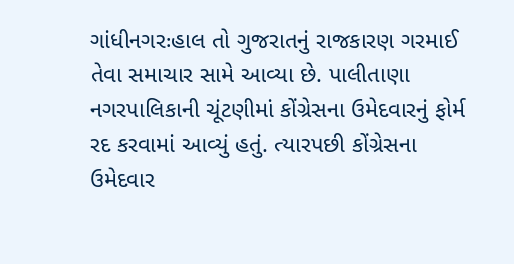ગાંધીનગરઃહાલ તો ગુજરાતનું રાજકારણ ગરમાઈ તેવા સમાચાર સામે આવ્યા છે. પાલીતાણા નગરપાલિકાની ચૂંટણીમાં કોંગ્રેસના ઉમેદવારનું ફોર્મ રદ કરવામાં આવ્યું હતું. ત્યારપછી કોંગ્રેસના ઉમેદવાર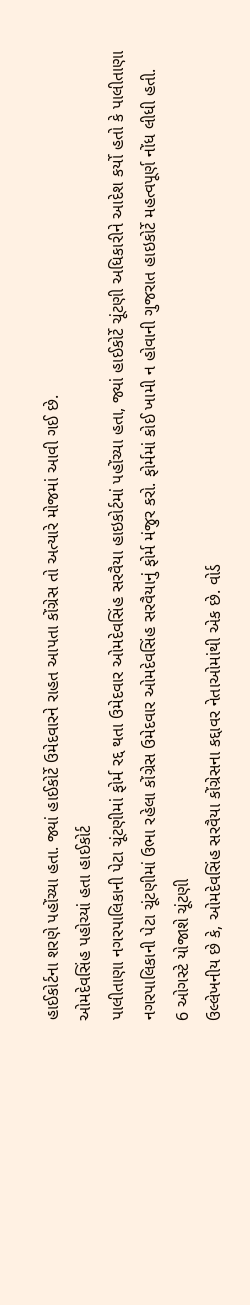હાઈકોર્ટના શરણે પહોંચ્યા હતા. જ્યાં હાઈકોર્ટે ઉમેદવારને રાહત આપતા કોંગ્રેસ તો અત્યારે મોજમાં આવી ગઈ છે.
ઓમદેવસિંહ પહોચ્યાં હતા હાઈકોર્ટ
પાલીતાણા નગરપાલિકાની પેટા ચૂંટણીમાં ફોર્મ રદ્દ થતા ઉમેદવાર ઓમદેવસિંહ સરવૈયા હાઇકોર્ટમાં પહોંચ્યા હતા, જ્યાં હાઈકોર્ટે ચૂંટણી અધિકારીને આદેશ કર્યો હતો કે પાલીતાણા નગરપાલિકાની પેટા ચૂંટણીમાં ઉભા રહેલા કોંગ્રેસ ઉમેદવાર ઓમદેવસિંહ સરવૈયાનું ફોર્મ મંજુર કરો. ફોર્મમાં કોઈ ખામી ન હોવાની ગુજરાત હાઇકોર્ટે મહત્વપૂર્ણ નોંધ લીધી હતી.
6 ઓગસ્ટે યોજાશે ચૂંટણી
ઉલ્લેખનીય છે કે, ઓમદેવસિંહ સરવૈયા કોંગ્રેસના કદ્દાવર નેતાઓમાંથી એક છે. વોર્ડ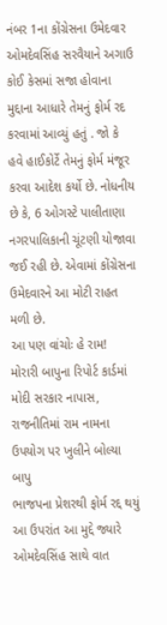નંબર 1ના કોંગ્રેસના ઉમેદવાર ઓમદેવસિંહ સરવૈયાને અગાઉ કોઈ કેસમાં સજા હોવાના મુદ્દાના આધારે તેમનું ફોર્મ રદ કરવામાં આવ્યું હતું . જો કે હવે હાઈકોર્ટે તેમનું ફોર્મ મંજૂર કરવા આદેશ કર્યો છે. નોધનીય છે કે, 6 ઓગસ્ટે પાલીતાણા નગરપાલિકાની ચૂંટણી યોજાવા જઈ રહી છે. એવામાં કોંગ્રેસના ઉમેદવારને આ મોટી રાહત મળી છે.
આ પણ વાંચોઃ હે રામ! મોરારી બાપુના રિપોર્ટ કાર્ડમાં મોદી સરકાર નાપાસ, રાજનીતિમાં રામ નામના ઉપયોગ પર ખુલીને બોલ્યા બાપુ
ભાજપના પ્રેશરથી ફોર્મ રદ્દ થયું
આ ઉપરાંત આ મુદ્દે જ્યારે ઓમદેવસિંહ સાથે વાત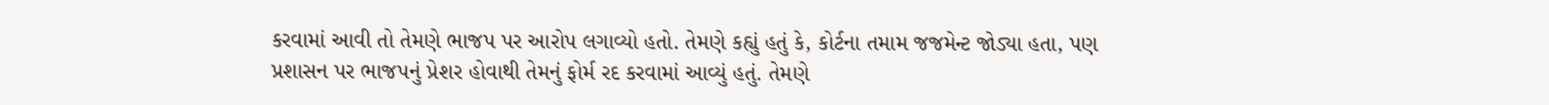કરવામાં આવી તો તેમણે ભાજપ પર આરોપ લગાવ્યો હતો. તેમણે કહ્યું હતું કે, કોર્ટના તમામ જજમેન્ટ જોડ્યા હતા, પણ પ્રશાસન પર ભાજપનું પ્રેશર હોવાથી તેમનું ફોર્મ રદ કરવામાં આવ્યું હતું. તેમણે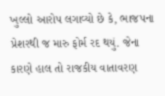ખુલ્લો આરોપ લગાવ્યો છે કે, ભાજપના પ્રેશરથી જ મારુ ફોર્મ રદ થયું. જેના કારણે હાલ તો રાજકીય વાતાવરણ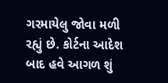ગરમાયેલુ જોવા મળી રહ્યું છે. કોર્ટના આદેશ બાદ હવે આગળ શું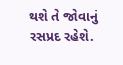થશે તે જોવાનું રસપ્રદ રહેશે.